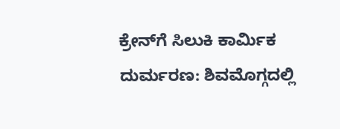ಕ್ರೇನ್‌ಗೆ ಸಿಲುಕಿ ಕಾರ್ಮಿಕ ದುರ್ಮರಣ: ಶಿವಮೊಗ್ಗದಲ್ಲಿ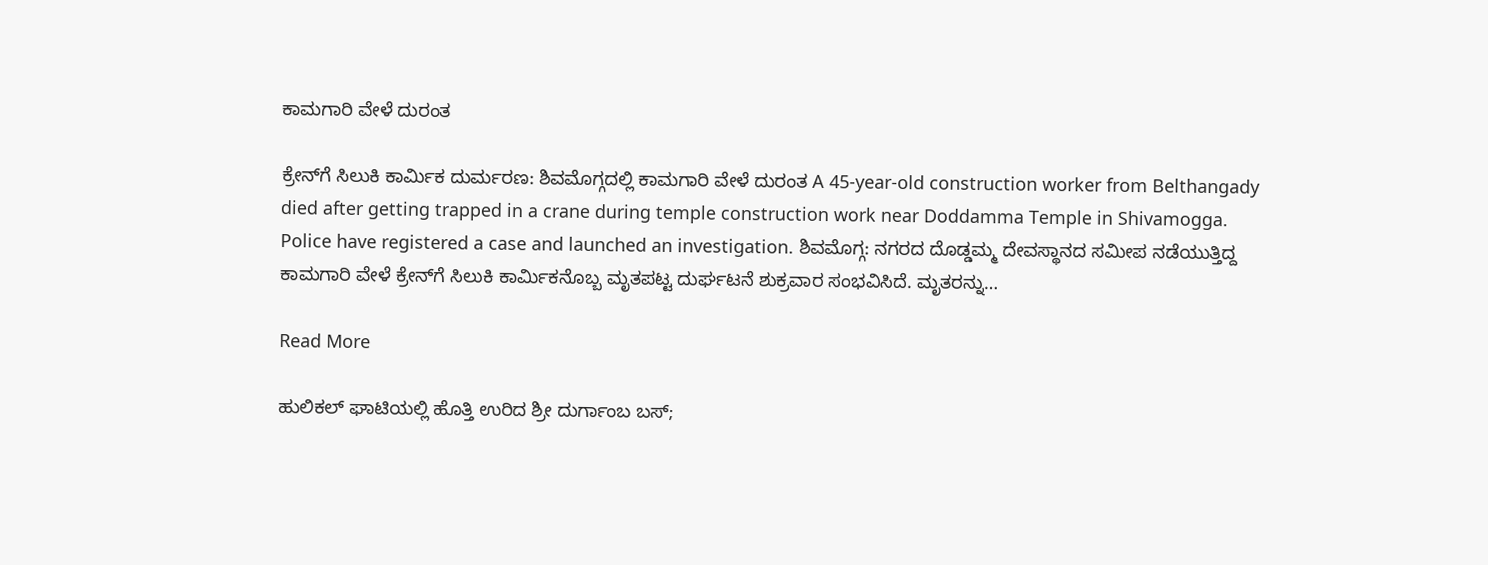ಕಾಮಗಾರಿ ವೇಳೆ ದುರಂತ

ಕ್ರೇನ್‌ಗೆ ಸಿಲುಕಿ ಕಾರ್ಮಿಕ ದುರ್ಮರಣ: ಶಿವಮೊಗ್ಗದಲ್ಲಿ ಕಾಮಗಾರಿ ವೇಳೆ ದುರಂತ A 45-year-old construction worker from Belthangady died after getting trapped in a crane during temple construction work near Doddamma Temple in Shivamogga. Police have registered a case and launched an investigation. ಶಿವಮೊಗ್ಗ: ನಗರದ ದೊಡ್ಡಮ್ಮ ದೇವಸ್ಥಾನದ ಸಮೀಪ ನಡೆಯುತ್ತಿದ್ದ ಕಾಮಗಾರಿ ವೇಳೆ ಕ್ರೇನ್‌ಗೆ ಸಿಲುಕಿ ಕಾರ್ಮಿಕನೊಬ್ಬ ಮೃತಪಟ್ಟ ದುರ್ಘಟನೆ ಶುಕ್ರವಾರ ಸಂಭವಿಸಿದೆ. ಮೃತರನ್ನು…

Read More

ಹುಲಿಕಲ್ ಘಾಟಿಯಲ್ಲಿ ಹೊತ್ತಿ ಉರಿದ ಶ್ರೀ ದುರ್ಗಾಂಬ ಬಸ್;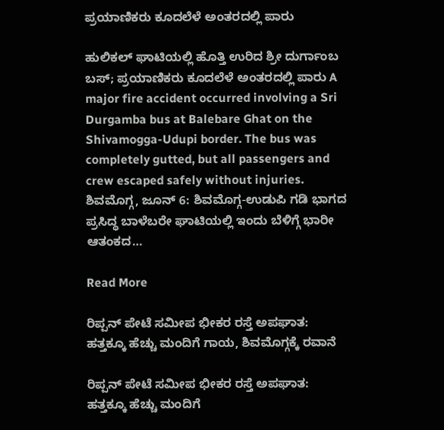ಪ್ರಯಾಣಿಕರು ಕೂದಲೆಳೆ ಅಂತರದಲ್ಲಿ ಪಾರು

ಹುಲಿಕಲ್ ಘಾಟಿಯಲ್ಲಿ ಹೊತ್ತಿ ಉರಿದ ಶ್ರೀ ದುರ್ಗಾಂಬ ಬಸ್; ಪ್ರಯಾಣಿಕರು ಕೂದಲೆಳೆ ಅಂತರದಲ್ಲಿ ಪಾರು A major fire accident occurred involving a Sri Durgamba bus at Balebare Ghat on the Shivamogga-Udupi border. The bus was completely gutted, but all passengers and crew escaped safely without injuries. ಶಿವಮೊಗ್ಗ, ಜೂನ್ 6: ಶಿವಮೊಗ್ಗ-ಉಡುಪಿ ಗಡಿ ಭಾಗದ ಪ್ರಸಿದ್ಧ ಬಾಳೆಬರೇ ಘಾಟಿಯಲ್ಲಿ ಇಂದು ಬೆಳಿಗ್ಗೆ ಭಾರೀ ಆತಂಕದ…

Read More

ರಿಪ್ಪನ್ ಪೇಟೆ ಸಮೀಪ ಭೀಕರ ರಸ್ತೆ ಅಪಘಾತ: ಹತ್ತಕ್ಕೂ ಹೆಚ್ಚು ಮಂದಿಗೆ ಗಾಯ, ಶಿವಮೊಗ್ಗಕ್ಕೆ ರವಾನೆ

ರಿಪ್ಪನ್ ಪೇಟೆ ಸಮೀಪ ಭೀಕರ ರಸ್ತೆ ಅಪಘಾತ: ಹತ್ತಕ್ಕೂ ಹೆಚ್ಚು ಮಂದಿಗೆ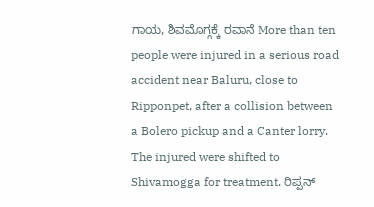ಗಾಯ, ಶಿವಮೊಗ್ಗಕ್ಕೆ ರವಾನೆ More than ten people were injured in a serious road accident near Baluru, close to Ripponpet, after a collision between a Bolero pickup and a Canter lorry. The injured were shifted to Shivamogga for treatment. ರಿಪ್ಪನ್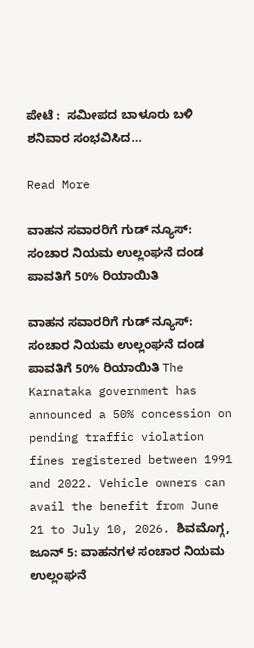ಪೇಟೆ :  ಸಮೀಪದ ಬಾಳೂರು ಬಳಿ ಶನಿವಾರ ಸಂಭವಿಸಿದ…

Read More

ವಾಹನ ಸವಾರರಿಗೆ ಗುಡ್ ನ್ಯೂಸ್: ಸಂಚಾರ ನಿಯಮ ಉಲ್ಲಂಘನೆ ದಂಡ ಪಾವತಿಗೆ 50% ರಿಯಾಯಿತಿ

ವಾಹನ ಸವಾರರಿಗೆ ಗುಡ್ ನ್ಯೂಸ್: ಸಂಚಾರ ನಿಯಮ ಉಲ್ಲಂಘನೆ ದಂಡ ಪಾವತಿಗೆ 50% ರಿಯಾಯಿತಿ The Karnataka government has announced a 50% concession on pending traffic violation fines registered between 1991 and 2022. Vehicle owners can avail the benefit from June 21 to July 10, 2026. ಶಿವಮೊಗ್ಗ, ಜೂನ್ 5: ವಾಹನಗಳ ಸಂಚಾರ ನಿಯಮ ಉಲ್ಲಂಘನೆ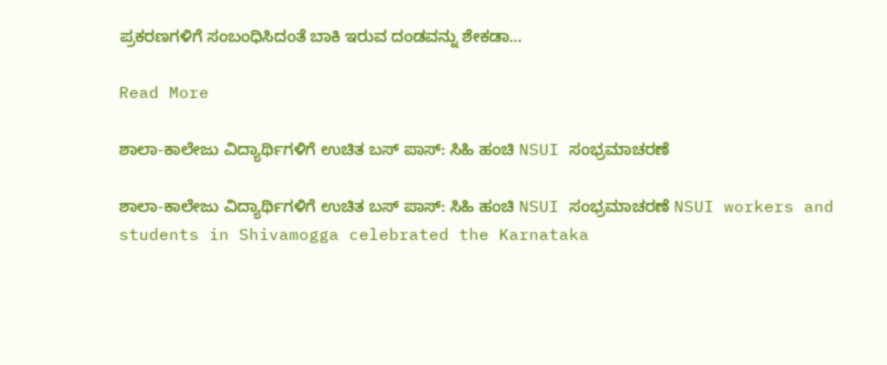ಪ್ರಕರಣಗಳಿಗೆ ಸಂಬಂಧಿಸಿದಂತೆ ಬಾಕಿ ಇರುವ ದಂಡವನ್ನು ಶೇಕಡಾ…

Read More

ಶಾಲಾ-ಕಾಲೇಜು ವಿದ್ಯಾರ್ಥಿಗಳಿಗೆ ಉಚಿತ ಬಸ್ ಪಾಸ್: ಸಿಹಿ ಹಂಚಿ NSUI ಸಂಭ್ರಮಾಚರಣೆ

ಶಾಲಾ-ಕಾಲೇಜು ವಿದ್ಯಾರ್ಥಿಗಳಿಗೆ ಉಚಿತ ಬಸ್ ಪಾಸ್: ಸಿಹಿ ಹಂಚಿ NSUI ಸಂಭ್ರಮಾಚರಣೆ NSUI workers and students in Shivamogga celebrated the Karnataka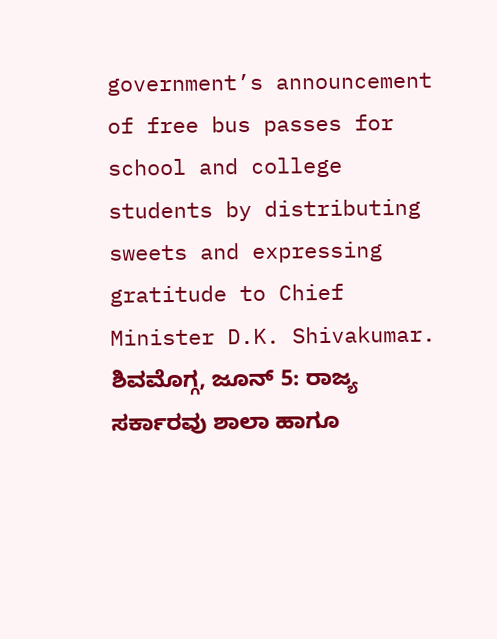government’s announcement of free bus passes for school and college students by distributing sweets and expressing gratitude to Chief Minister D.K. Shivakumar. ಶಿವಮೊಗ್ಗ, ಜೂನ್ 5: ರಾಜ್ಯ ಸರ್ಕಾರವು ಶಾಲಾ ಹಾಗೂ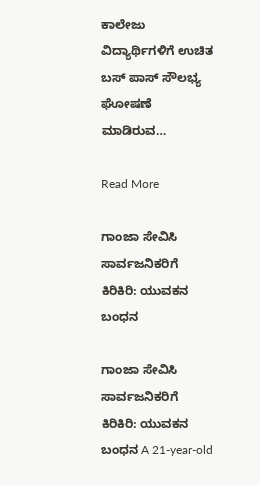ಕಾಲೇಜು ವಿದ್ಯಾರ್ಥಿಗಳಿಗೆ ಉಚಿತ ಬಸ್ ಪಾಸ್ ಸೌಲಭ್ಯ ಘೋಷಣೆ ಮಾಡಿರುವ…

Read More

ಗಾಂಜಾ ಸೇವಿಸಿ ಸಾರ್ವಜನಿಕರಿಗೆ ಕಿರಿಕಿರಿ: ಯುವಕನ ಬಂಧನ

ಗಾಂಜಾ ಸೇವಿಸಿ ಸಾರ್ವಜನಿಕರಿಗೆ ಕಿರಿಕಿರಿ: ಯುವಕನ ಬಂಧನ A 21-year-old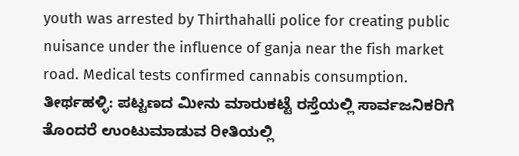youth was arrested by Thirthahalli police for creating public nuisance under the influence of ganja near the fish market road. Medical tests confirmed cannabis consumption. ತೀರ್ಥಹಳ್ಳಿ: ಪಟ್ಟಣದ ಮೀನು ಮಾರುಕಟ್ಟೆ ರಸ್ತೆಯಲ್ಲಿ ಸಾರ್ವಜನಿಕರಿಗೆ ತೊಂದರೆ ಉಂಟುಮಾಡುವ ರೀತಿಯಲ್ಲಿ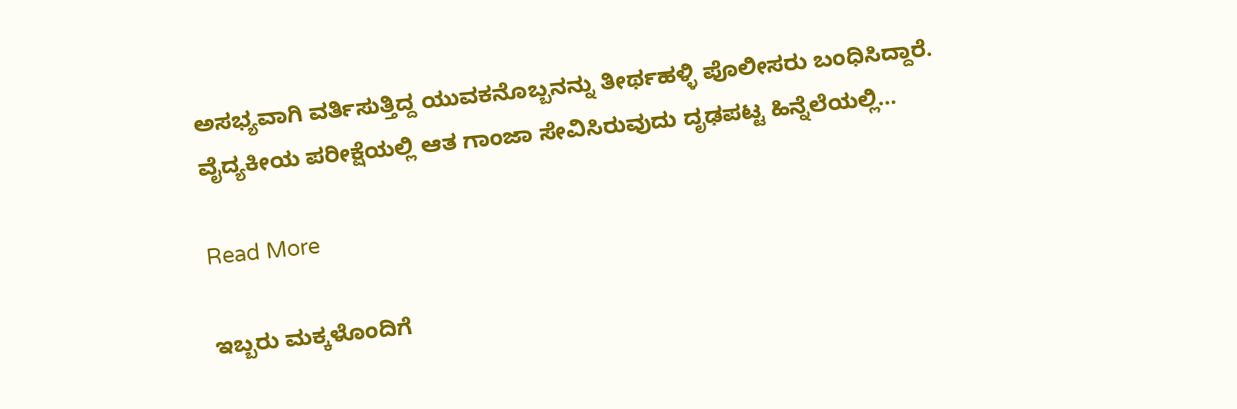ಅಸಭ್ಯವಾಗಿ ವರ್ತಿಸುತ್ತಿದ್ದ ಯುವಕನೊಬ್ಬನನ್ನು ತೀರ್ಥಹಳ್ಳಿ ಪೊಲೀಸರು ಬಂಧಿಸಿದ್ದಾರೆ. ವೈದ್ಯಕೀಯ ಪರೀಕ್ಷೆಯಲ್ಲಿ ಆತ ಗಾಂಜಾ ಸೇವಿಸಿರುವುದು ದೃಢಪಟ್ಟ ಹಿನ್ನೆಲೆಯಲ್ಲಿ…

Read More

ಇಬ್ಬರು ಮಕ್ಕಳೊಂದಿಗೆ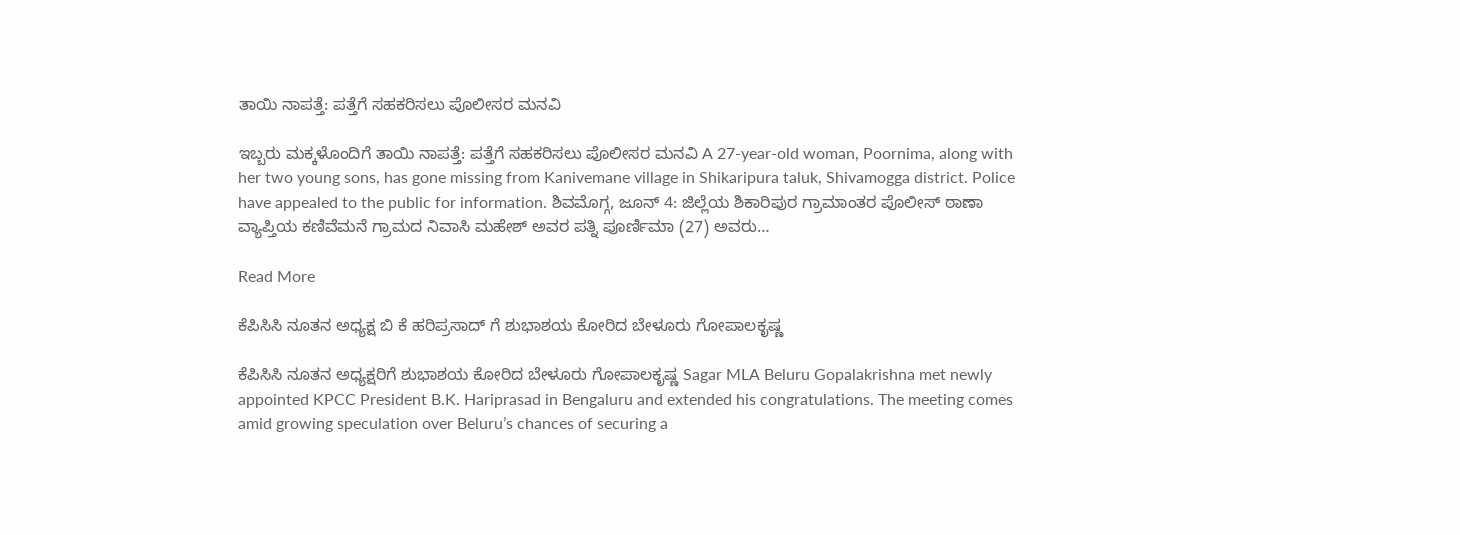ತಾಯಿ ನಾಪತ್ತೆ: ಪತ್ತೆಗೆ ಸಹಕರಿಸಲು ಪೊಲೀಸರ ಮನವಿ

ಇಬ್ಬರು ಮಕ್ಕಳೊಂದಿಗೆ ತಾಯಿ ನಾಪತ್ತೆ: ಪತ್ತೆಗೆ ಸಹಕರಿಸಲು ಪೊಲೀಸರ ಮನವಿ A 27-year-old woman, Poornima, along with her two young sons, has gone missing from Kanivemane village in Shikaripura taluk, Shivamogga district. Police have appealed to the public for information. ಶಿವಮೊಗ್ಗ, ಜೂನ್ 4: ಜಿಲ್ಲೆಯ ಶಿಕಾರಿಪುರ ಗ್ರಾಮಾಂತರ ಪೊಲೀಸ್ ಠಾಣಾ ವ್ಯಾಪ್ತಿಯ ಕಣಿವೆಮನೆ ಗ್ರಾಮದ ನಿವಾಸಿ ಮಹೇಶ್ ಅವರ ಪತ್ನಿ ಪೂರ್ಣಿಮಾ (27) ಅವರು…

Read More

ಕೆಪಿಸಿಸಿ ನೂತನ ಅಧ್ಯಕ್ಷ ಬಿ ಕೆ ಹರಿಪ್ರಸಾದ್ ಗೆ ಶುಭಾಶಯ ಕೋರಿದ ಬೇಳೂರು ಗೋಪಾಲಕೃಷ್ಣ

ಕೆಪಿಸಿಸಿ ನೂತನ ಅಧ್ಯಕ್ಷರಿಗೆ ಶುಭಾಶಯ ಕೋರಿದ ಬೇಳೂರು ಗೋಪಾಲಕೃಷ್ಣ Sagar MLA Beluru Gopalakrishna met newly appointed KPCC President B.K. Hariprasad in Bengaluru and extended his congratulations. The meeting comes amid growing speculation over Beluru’s chances of securing a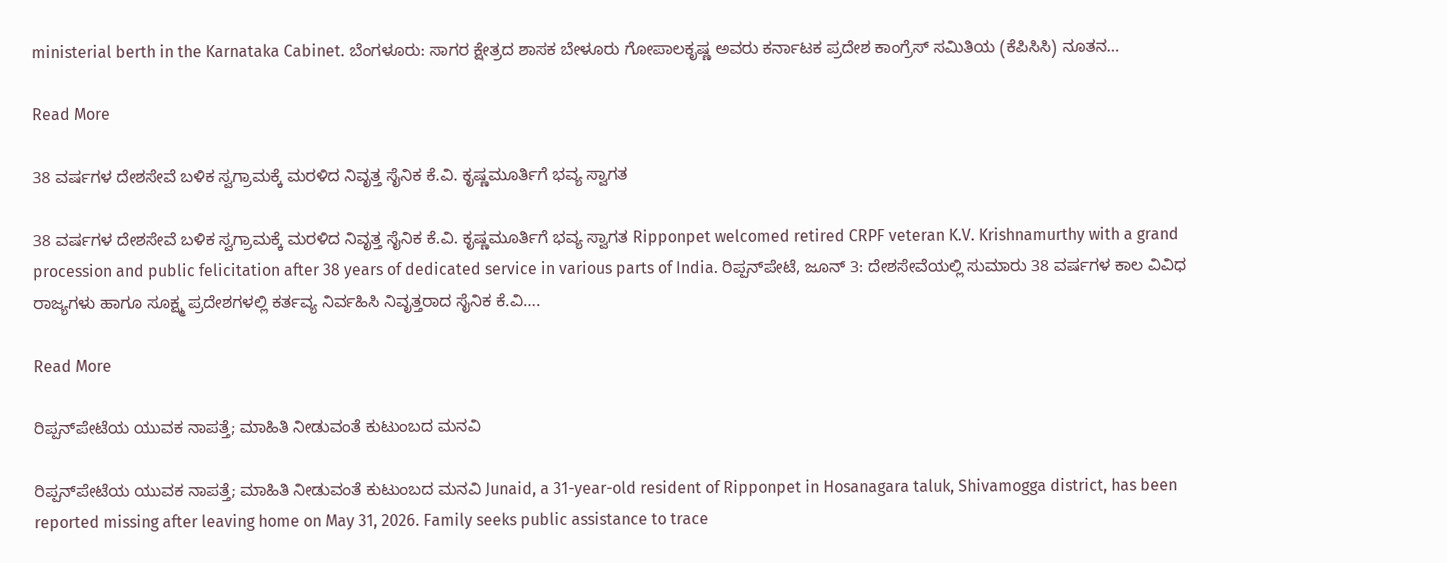ministerial berth in the Karnataka Cabinet. ಬೆಂಗಳೂರು: ಸಾಗರ ಕ್ಷೇತ್ರದ ಶಾಸಕ ಬೇಳೂರು ಗೋಪಾಲಕೃಷ್ಣ ಅವರು ಕರ್ನಾಟಕ ಪ್ರದೇಶ ಕಾಂಗ್ರೆಸ್ ಸಮಿತಿಯ (ಕೆಪಿಸಿಸಿ) ನೂತನ…

Read More

38 ವರ್ಷಗಳ ದೇಶಸೇವೆ ಬಳಿಕ ಸ್ವಗ್ರಾಮಕ್ಕೆ ಮರಳಿದ ನಿವೃತ್ತ ಸೈನಿಕ ಕೆ.ವಿ. ಕೃಷ್ಣಮೂರ್ತಿಗೆ ಭವ್ಯ ಸ್ವಾಗತ

38 ವರ್ಷಗಳ ದೇಶಸೇವೆ ಬಳಿಕ ಸ್ವಗ್ರಾಮಕ್ಕೆ ಮರಳಿದ ನಿವೃತ್ತ ಸೈನಿಕ ಕೆ.ವಿ. ಕೃಷ್ಣಮೂರ್ತಿಗೆ ಭವ್ಯ ಸ್ವಾಗತ Ripponpet welcomed retired CRPF veteran K.V. Krishnamurthy with a grand procession and public felicitation after 38 years of dedicated service in various parts of India. ರಿಪ್ಪನ್‌ಪೇಟೆ, ಜೂನ್ 3: ದೇಶಸೇವೆಯಲ್ಲಿ ಸುಮಾರು 38 ವರ್ಷಗಳ ಕಾಲ ವಿವಿಧ ರಾಜ್ಯಗಳು ಹಾಗೂ ಸೂಕ್ಷ್ಮ ಪ್ರದೇಶಗಳಲ್ಲಿ ಕರ್ತವ್ಯ ನಿರ್ವಹಿಸಿ ನಿವೃತ್ತರಾದ ಸೈನಿಕ ಕೆ.ವಿ….

Read More

ರಿಪ್ಪನ್‌ಪೇಟೆಯ ಯುವಕ ನಾಪತ್ತೆ; ಮಾಹಿತಿ ನೀಡುವಂತೆ ಕುಟುಂಬದ ಮನವಿ

ರಿಪ್ಪನ್‌ಪೇಟೆಯ ಯುವಕ ನಾಪತ್ತೆ; ಮಾಹಿತಿ ನೀಡುವಂತೆ ಕುಟುಂಬದ ಮನವಿ Junaid, a 31-year-old resident of Ripponpet in Hosanagara taluk, Shivamogga district, has been reported missing after leaving home on May 31, 2026. Family seeks public assistance to trace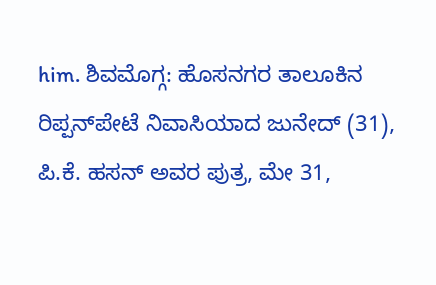him. ಶಿವಮೊಗ್ಗ: ಹೊಸನಗರ ತಾಲೂಕಿನ ರಿಪ್ಪನ್‌ಪೇಟೆ ನಿವಾಸಿಯಾದ ಜುನೇದ್ (31), ಪಿ.ಕೆ. ಹಸನ್ ಅವರ ಪುತ್ರ, ಮೇ 31,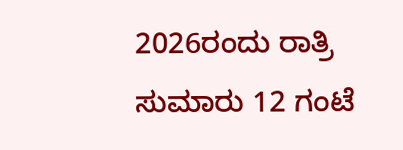2026ರಂದು ರಾತ್ರಿ ಸುಮಾರು 12 ಗಂಟೆ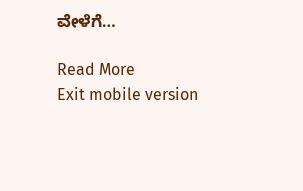ವೇಳೆಗೆ…

Read More
Exit mobile version